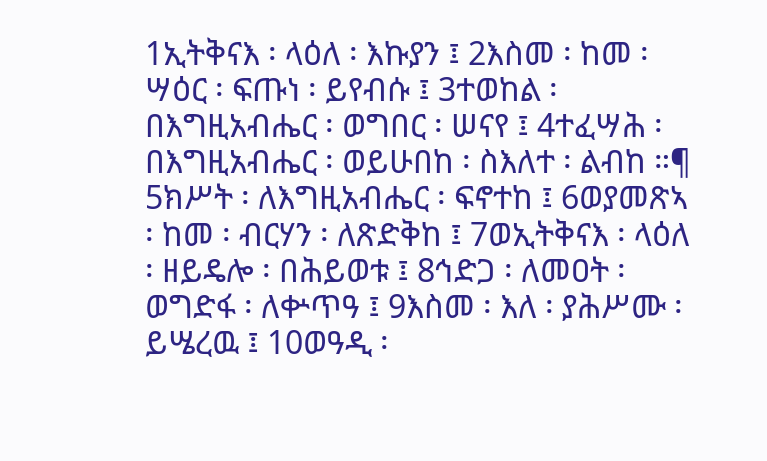1ኢትቅናእ ፡ ላዕለ ፡ እኩያን ፤ 2እስመ ፡ ከመ ፡ ሣዕር ፡ ፍጡነ ፡ ይየብሱ ፤ 3ተወከል ፡ በእግዚአብሔር ፡ ወግበር ፡ ሠናየ ፤ 4ተፈሣሕ ፡ በእግዚአብሔር ፡ ወይሁበከ ፡ ስእለተ ፡ ልብከ ።¶ 5ክሥት ፡ ለእግዚአብሔር ፡ ፍኖተከ ፤ 6ወያመጽኣ ፡ ከመ ፡ ብርሃን ፡ ለጽድቅከ ፤ 7ወኢትቅናእ ፡ ላዕለ ፡ ዘይዴሎ ፡ በሕይወቱ ፤ 8ኅድጋ ፡ ለመዐት ፡ ወግድፋ ፡ ለቍጥዓ ፤ 9እስመ ፡ እለ ፡ ያሕሥሙ ፡ ይሤረዉ ፤ 10ወዓዲ ፡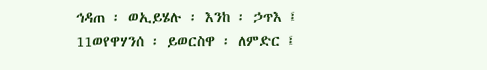ኅዳጠ ፡ ወኢይሄሉ ፡ እንከ ፡ ኃጥእ ፤ 11ወየዋሃንሰ ፡ ይወርስዋ ፡ ለምድር ፤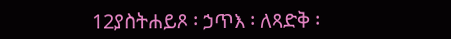12ያስትሐይጾ ፡ ኃጥእ ፡ ለጻድቅ ፡